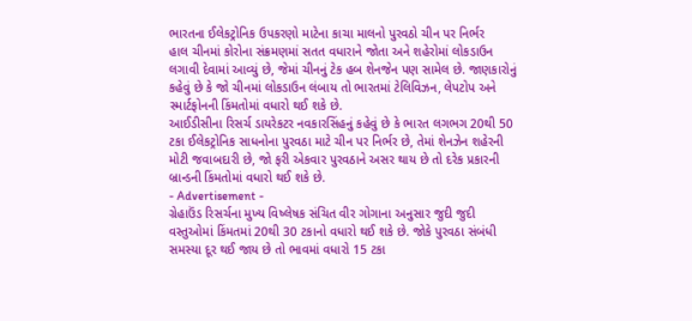ભારતના ઈલેકટ્રોનિક ઉપકરણો માટેના કાચા માલનો પુરવઠો ચીન પર નિર્ભર
હાલ ચીનમાં કોરોના સંક્રમણમાં સતત વધારાને જોતા અને શહેરોમાં લોકડાઉન લગાવી દેવામાં આવ્યું છે, જેમાં ચીનનું ટેક હબ શેનજેન પણ સામેલ છે. જાણકારોનું કહેવું છે કે જો ચીનમાં લોકડાઉન લંબાય તો ભારતમાં ટેલિવિઝન, લેપટોપ અને સ્માર્ટફોનની કિંમતોમાં વધારો થઈ શકે છે.
આઈડીસીના રિસર્ચ ડાયરેકટર નવકારસિંહનું કહેવું છે કે ભારત લગભગ 20થી 50 ટકા ઈલેકટ્રોનિક સાધનોના પુરવઠા માટે ચીન પર નિર્ભર છે, તેમાં શેનઝેન શહેરની મોટી જવાબદારી છે, જો ફરી એકવાર પુરવઠાને અસર થાય છે તો દરેક પ્રકારની બ્રાન્ડની કિંમતોમાં વધારો થઈ શકે છે.
- Advertisement -
ગ્રેહાઉંડ રિસર્ચના મુખ્ય વિષ્લેષક સંચિત વીર ગોગાના અનુસાર જુદી જુદી વસ્તુઓમાં કિંમતમાં 20થી 30 ટકાનો વધારો થઈ શકે છે. જોકે પુરવઠા સંબંધી સમસ્યા દૂર થઈ જાય છે તો ભાવમાં વધારો 15 ટકા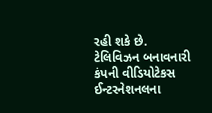રહી શકે છે. ટેલિવિઝન બનાવનારી કંપની વીડિયોટેકસ ઈન્ટરનેશનલના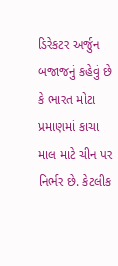ડિરેકટર અર્જુન બજાજનું કહેવું છે કે ભારત મોટા પ્રમાણમાં કાચા માલ માટે ચીન પર નિર્ભર છે. કેટલીક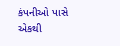કંપનીઓ પાસે એકથી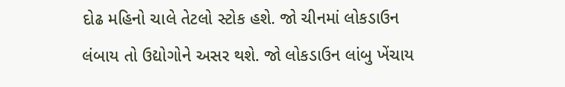દોઢ મહિનો ચાલે તેટલો સ્ટોક હશે. જો ચીનમાં લોકડાઉન લંબાય તો ઉદ્યોગોને અસર થશે. જો લોકડાઉન લાંબુ ખેંચાય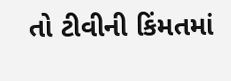તો ટીવીની કિંમતમાં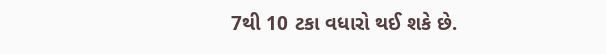7થી 10 ટકા વધારો થઈ શકે છે.